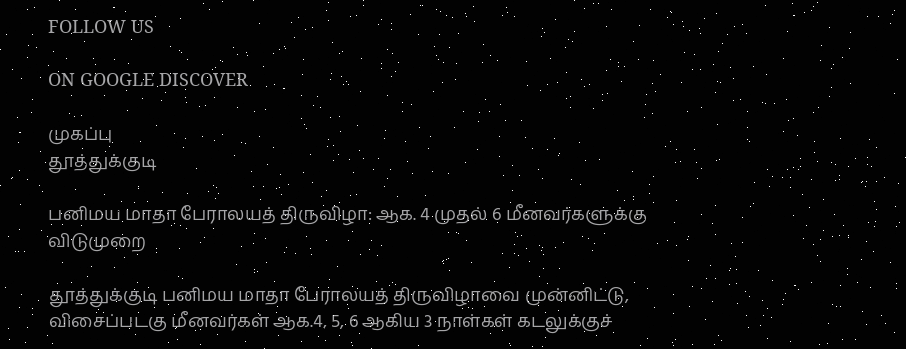FOLLOW US

ON GOOGLE DISCOVER

முகப்பு
தூத்துக்குடி

பனிமய மாதா பேராலயத் திருவிழா: ஆக. 4 முதல் 6 மீனவர்களுக்கு விடுமுறை

தூத்துக்குடி பனிமய மாதா பேராலயத் திருவிழாவை முன்னிட்டு, விசைப்படகு மீனவர்கள் ஆக.4, 5, 6 ஆகிய 3 நாள்கள் கடலுக்குச்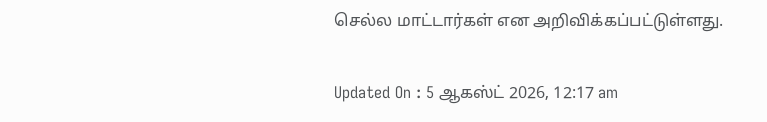செல்ல மாட்டார்கள் என அறிவிக்கப்பட்டுள்ளது.

Updated On : 5 ஆகஸ்ட் 2026, 12:17 am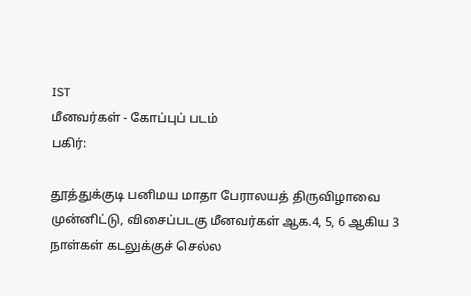IST
மீனவர்கள் - கோப்புப் படம்
பகிர்:

தூத்துக்குடி பனிமய மாதா பேராலயத் திருவிழாவை முன்னிட்டு, விசைப்படகு மீனவர்கள் ஆக.4, 5, 6 ஆகிய 3 நாள்கள் கடலுக்குச் செல்ல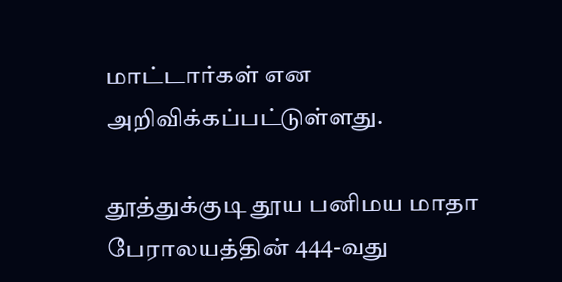மாட்டார்கள் என அறிவிக்கப்பட்டுள்ளது.

தூத்துக்குடி தூய பனிமய மாதா பேராலயத்தின் 444-வது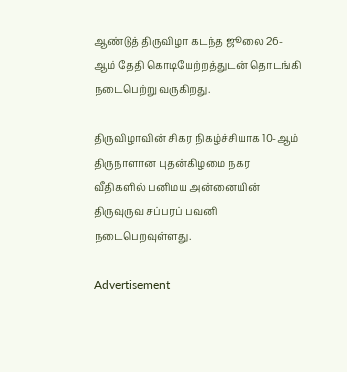ஆண்டுத் திருவிழா கடந்த ஜூலை 26-ஆம் தேதி கொடியேற்றத்துடன் தொடங்கி நடைபெற்று வருகிறது.

திருவிழாவின் சிகர நிகழ்ச்சியாக 10-ஆம் திருநாளான புதன்கிழமை நகர வீதிகளில் பனிமய அன்னையின் திருவுருவ சப்பரப் பவனி நடைபெறவுள்ளது.

Advertisement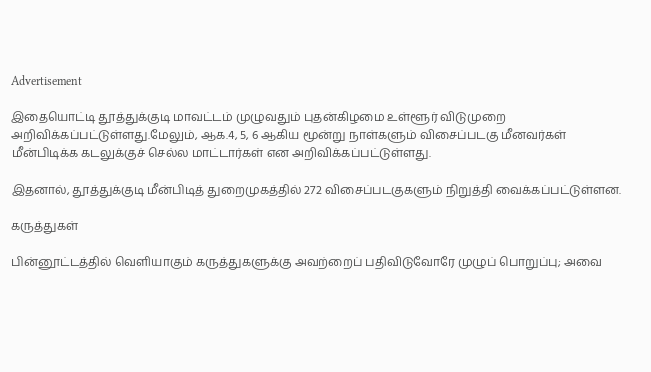Advertisement

இதையொட்டி தூத்துக்குடி மாவட்டம் முழுவதும் புதன்கிழமை உள்ளூர் விடுமுறை அறிவிக்கப்பட்டுள்ளது.மேலும், ஆக.4, 5, 6 ஆகிய மூன்று நாள்களும் விசைப்படகு மீனவர்கள் மீன்பிடிக்க கடலுக்குச் செல்ல மாட்டார்கள் என அறிவிக்கப்பட்டுள்ளது.

இதனால், தூத்துக்குடி மீன்பிடித் துறைமுகத்தில் 272 விசைப்படகுகளும் நிறுத்தி வைக்கப்பட்டுள்ளன.

கருத்துகள்

பின்னூட்டத்தில் வெளியாகும் கருத்துகளுக்கு அவற்றைப் பதிவிடுவோரே முழுப் பொறுப்பு; அவை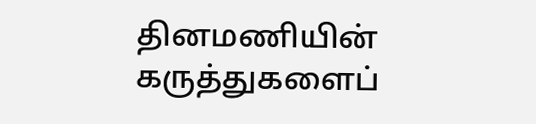தினமணியின் கருத்துகளைப்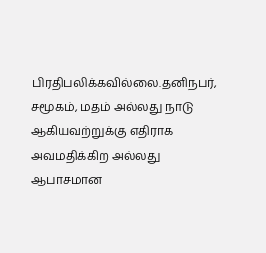பிரதிபலிக்கவில்லை.தனிநபர், சமூகம், மதம் அல்லது நாடு ஆகியவற்றுக்கு எதிராக அவமதிக்கிற அல்லது ஆபாசமான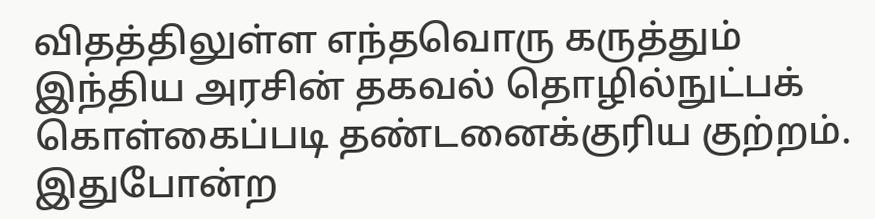விதத்திலுள்ள எந்தவொரு கருத்தும் இந்திய அரசின் தகவல் தொழில்நுட்பக் கொள்கைப்படி தண்டனைக்குரிய குற்றம். இதுபோன்ற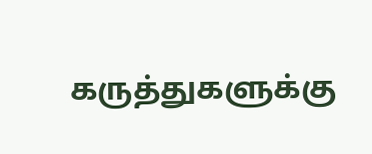கருத்துகளுக்கு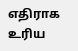எதிராக உரிய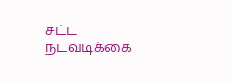சட்ட நடவடிக்கை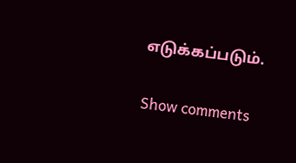எடுக்கப்படும்.

Show comments